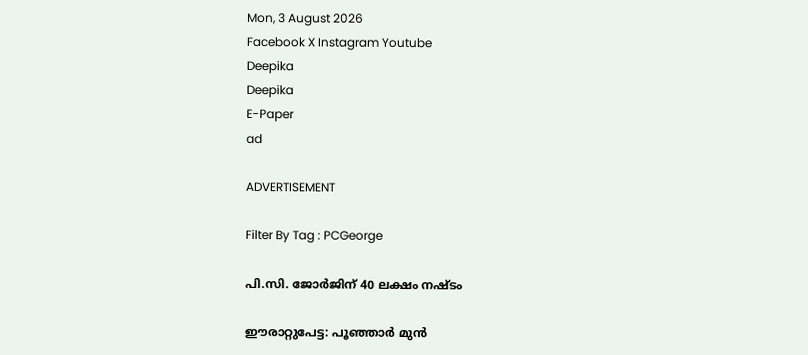Mon, 3 August 2026
Facebook X Instagram Youtube
Deepika
Deepika
E-Paper
ad

ADVERTISEMENT

Filter By Tag : PCGeorge

പി.സി. ജോർജിന് 40 ലക്ഷം നഷ്‌ടം

ഈരാറ്റുപേട്ട: പൂഞ്ഞാർ മുൻ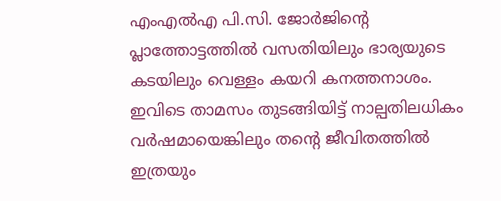എംഎൽഎ പി.സി. ജോർജിന്‍റെ പ്ലാത്തോട്ടത്തിൽ വസതിയിലും ഭാര്യയുടെ കടയിലും വെള്ളം കയറി കനത്തനാശം. ഇവിടെ താമസം തുടങ്ങിയിട്ട് നാല്പതിലധികം വർഷമായെങ്കിലും തന്‍റെ ജീവിതത്തിൽ ഇത്രയും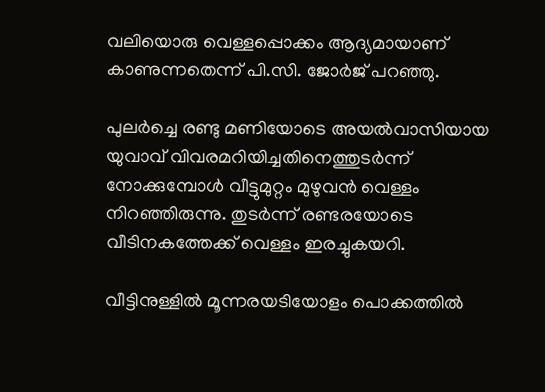വലിയൊരു വെള്ളപ്പൊക്കം ആദ്യമായാണ് കാണുന്നതെന്ന് പി.സി. ജോർജ് പറഞ്ഞു.

പുലർച്ചെ രണ്ടു മണിയോടെ അയൽവാസിയായ യുവാവ് വിവരമറിയിച്ചതിനെത്തുടർന്ന് നോക്കുമ്പോൾ വീട്ടുമുറ്റം മുഴുവൻ വെള്ളം നിറഞ്ഞിരുന്നു. തുടർന്ന് രണ്ടരയോടെ വീടിനകത്തേക്ക് വെള്ളം ഇരച്ചുകയറി.

വീട്ടിനുള്ളിൽ മൂന്നരയടിയോളം പൊക്കത്തിൽ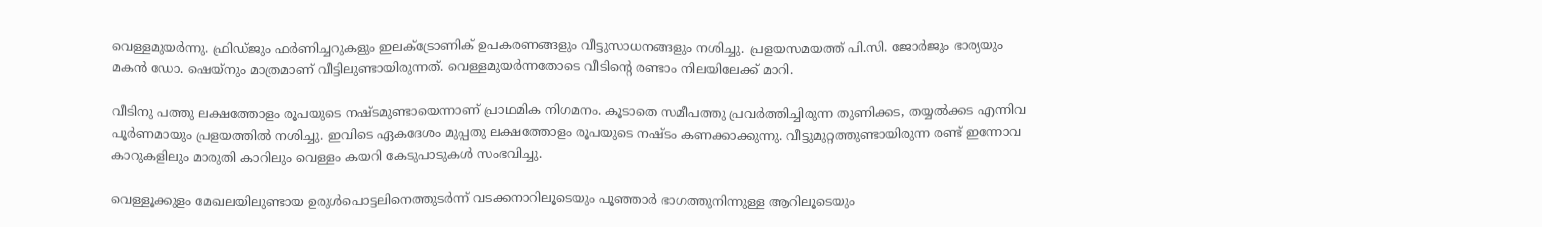വെള്ളമുയർന്നു. ഫ്രിഡ്ജും ഫർണിച്ചറുകളും ഇലക്ട്രോണിക് ഉപകരണങ്ങളും വീട്ടുസാധനങ്ങളും നശിച്ചു. പ്രളയസമയത്ത് പി.സി. ജോർജും ഭാര്യയും മകൻ ഡോ. ഷെയ്നും മാത്രമാണ് വീട്ടിലുണ്ടായിരുന്നത്. വെള്ളമുയർന്നതോടെ വീടിന്‍റെ രണ്ടാം നിലയിലേക്ക് മാറി.

വീടിനു പത്തു ലക്ഷത്തോളം രൂപയുടെ നഷ്ടമുണ്ടായെന്നാണ് പ്രാഥമിക നിഗമനം. കൂടാതെ സമീപത്തു പ്രവർത്തിച്ചിരുന്ന തുണിക്കട, തയ്യൽക്കട എന്നിവ പൂർണമായും പ്രളയത്തിൽ നശിച്ചു. ഇവിടെ ഏകദേശം മുപ്പതു ലക്ഷത്തോളം രൂപയുടെ നഷ്ടം കണക്കാക്കുന്നു. വീട്ടുമുറ്റത്തുണ്ടായിരുന്ന രണ്ട് ഇന്നോവ കാറുകളിലും മാരുതി കാറിലും വെള്ളം കയറി കേടുപാടുകൾ സംഭവിച്ചു.

വെള്ളൂക്കുളം മേഖലയിലുണ്ടായ ഉരുൾപൊട്ടലിനെത്തുടർന്ന് വടക്കനാറിലൂടെയും പൂഞ്ഞാർ ഭാഗത്തുനിന്നുള്ള ആറിലൂടെയും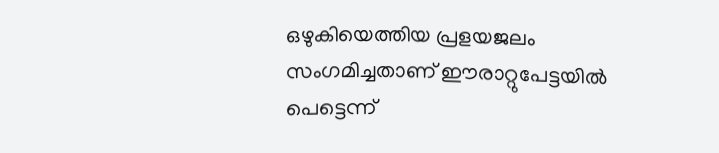ഒഴുകിയെത്തിയ പ്രളയജലം സംഗമിച്ചതാണ് ഈരാറ്റുപേട്ടയിൽ പെട്ടെന്ന്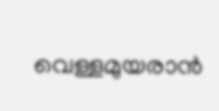വെള്ളമുയരാൻ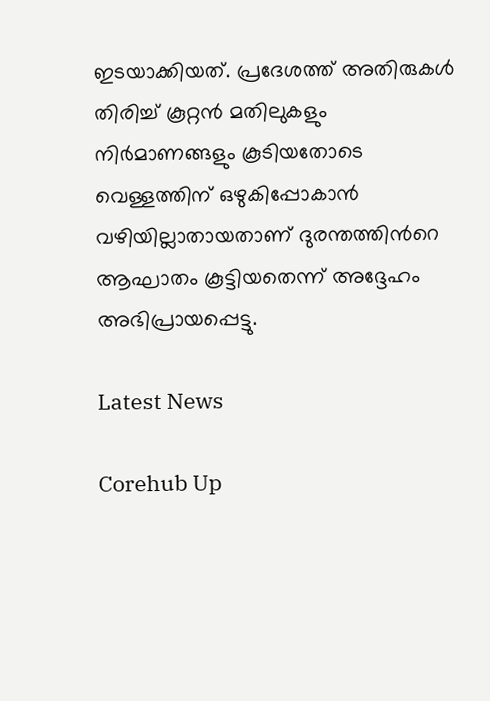ഇടയാക്കിയത്. പ്രദേശത്ത് അതിരുകൾ തിരിച്ച് കൂറ്റൻ മതിലുകളും നിർമാണങ്ങളും കൂടിയതോടെ വെള്ളത്തിന് ഒഴുകിപ്പോകാൻ വഴിയില്ലാതായതാണ് ദുരന്തത്തിന്‍റെ ആഘാതം കൂട്ടിയതെന്ന് അദ്ദേഹം അഭിപ്രായപ്പെട്ടു.

Latest News

Corehub Up